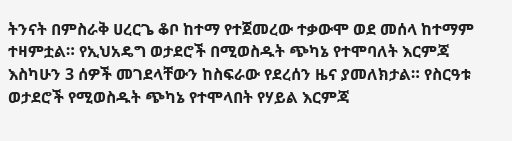ትንናት በምስራቅ ሀረርጌ ቆቦ ከተማ የተጀመረው ተቃውሞ ወደ መሰላ ከተማም ተዛምቷል። የኢህአዴግ ወታደሮች በሚወስዱት ጭካኔ የተሞባለት እርምጃ እስካሁን 3 ሰዎች መገደላቸውን ከስፍራው የደረሰን ዜና ያመለክታል። የስርዓቱ ወታደሮች የሚወስዱት ጭካኔ የተሞላበት የሃይል እርምጃ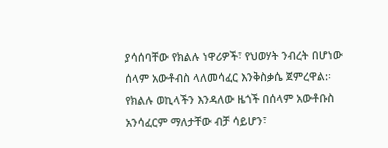ያሳሰባቸው የክልሉ ነዋሪዎች፣ የህወሃት ንብረት በሆነው ሰላም አውቶብስ ላለመሳፈር እንቅስቃሴ ጀምረዋል:፡ የክልሉ ወኪላችን እንዳለው ዜጎች በሰላም አውቶቡስ አንሳፈርም ማለታቸው ብቻ ሳይሆን፣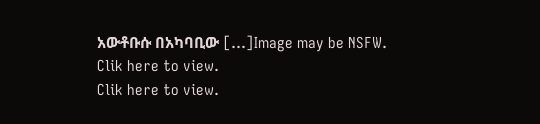አውቶቡሱ በአካባቢው […]Image may be NSFW.
Clik here to view.
Clik here to view.